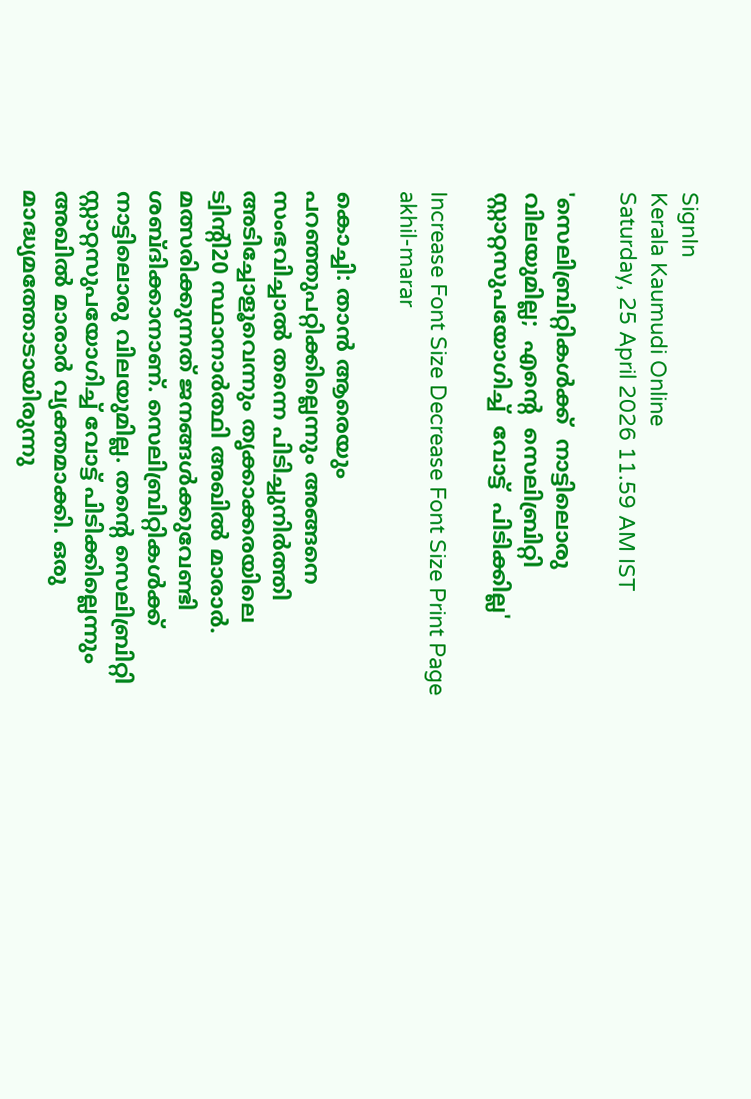SignIn
Kerala Kaumudi Online
Saturday, 25 April 2026 11.59 AM IST

'സെലിബ്രിറ്റികൾക്ക്  നാട്ടിലൊരു  വിലയുമില്ല;  എന്റെ  സെലിബ്രിറ്റി  സ്റ്റാറ്റസുപയോഗിച്ച്  വോട്ട്  പിടിക്കില്ല'

Increase Font Size Decrease Font Size Print Page
akhil-marar

കൊച്ചി: താൻ ആരെയും പറഞ്ഞുപറ്റിക്കില്ലെന്നും അങ്ങനെ സംഭവിച്ചാൽ തന്നെ പിടിച്ചുനിർത്തി അടിച്ചോളൂവെന്നും തൃക്കാക്കരയിലെ ട്വിന്റി20 സ്ഥാനാർത്ഥി അഖിൽ മാരാർ. മത്സരിക്കുന്നത് ജനങ്ങൾക്കുവേണ്ടി ശബ്ദിക്കാനാണ്. സെലിബ്രിറ്റികൾക്ക് നാട്ടിലൊരു വിലയുമില്ല. തന്റെ സെലിബ്രിറ്റി സ്റ്റാറ്റസുപയോഗിച്ച് വോട്ട് പിടിക്കില്ലെന്നും അഖിൽ മാരാർ വ്യക്തമാക്കി. ഒരു മാദ്ധ്യമത്തോടായിരുന്നു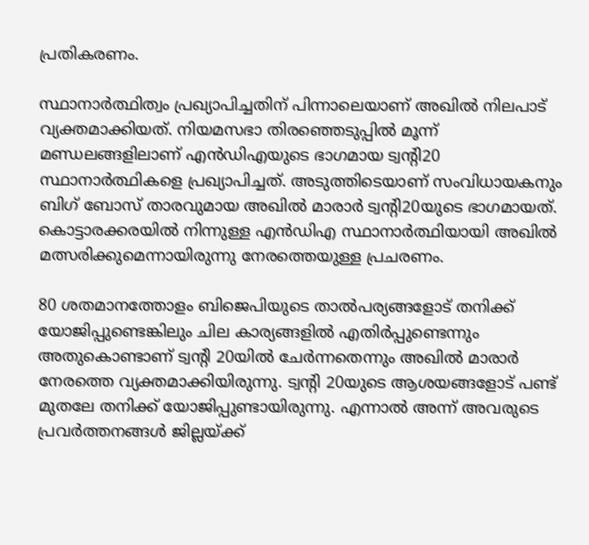പ്രതികരണം.

സ്ഥാനാർത്ഥിത്വം പ്രഖ്യാപിച്ചതിന് പിന്നാലെയാണ് അഖിൽ നിലപാട് വ്യക്തമാക്കിയത്. നിയമസഭാ തിരഞ്ഞെടുപ്പിൽ മൂന്ന് മണ്ഡലങ്ങളിലാണ് എൻഡിഎയുടെ ഭാഗമായ ട്വന്റി20 സ്ഥാനാർത്ഥികളെ പ്രഖ്യാപിച്ചത്. അടുത്തിടെയാണ് സംവിധായകനും ബിഗ് ബോസ് താരവുമായ അഖിൽ മാരാർ ട്വന്റി20യുടെ ഭാഗമായത്. കൊട്ടാരക്കരയിൽ നിന്നുള്ള എൻഡിഎ സ്ഥാനാർത്ഥിയായി അഖിൽ മത്സരിക്കുമെന്നായിരുന്നു നേരത്തെയുള്ള പ്രചരണം.

80 ശതമാനത്തോളം ബിജെപിയുടെ താൽപര്യങ്ങളോട് തനിക്ക് യോജിപ്പുണ്ടെങ്കിലും ചില കാര്യങ്ങളിൽ എതിർപ്പുണ്ടെന്നും അതുകൊണ്ടാണ് ട്വന്റി 20യിൽ ചേർന്നതെന്നും അഖിൽ മാരാർ നേരത്തെ വ്യക്തമാക്കിയിരുന്നു. ട്വന്റി 20യുടെ ആശയങ്ങളോട് പണ്ട് മുതലേ തനിക്ക് യോജിപ്പുണ്ടായിരുന്നു. എന്നാൽ അന്ന് അവരുടെ പ്രവർത്തനങ്ങൾ ജില്ലയ്‌ക്ക്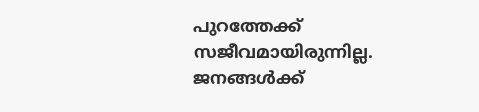പുറത്തേക്ക് സജീവമായിരുന്നില്ല. ജനങ്ങൾക്ക്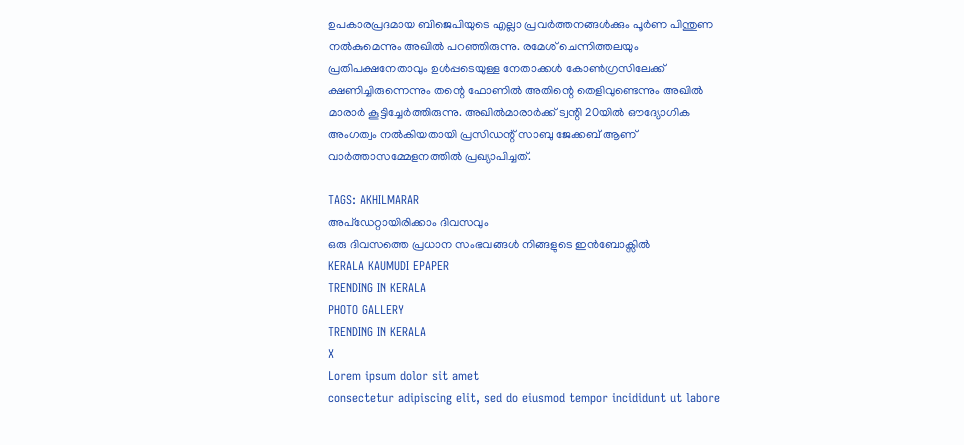ഉപകാരപ്രദമായ ബിജെപിയുടെ എല്ലാ പ്രവർത്തനങ്ങൾക്കും പൂർണ പിന്തുണ നൽകുമെന്നും അഖിൽ പറഞ്ഞിരുന്നു. രമേശ് ചെന്നിത്തലയും പ്രതിപക്ഷനേതാവും ഉൾപ്പടെയുള്ള നേതാക്കൾ കോൺഗ്രസിലേക്ക് ക്ഷണിച്ചിരുന്നെന്നും തന്റെ ഫോണിൽ അതിന്റെ തെളിവുണ്ടെന്നും അഖിൽ മാരാർ കൂട്ടിച്ചേർത്തിരുന്നു. അഖിൽമാരാർക്ക് ട്വന്റി 20യിൽ ഔദ്യോഗിക അംഗത്വം നൽകിയതായി പ്രസിഡന്റ് സാബു ജേക്കബ് ആണ് വാർത്താസമ്മേളനത്തിൽ പ്രഖ്യാപിച്ചത്.

TAGS: AKHILMARAR
അപ്ഡേറ്റായിരിക്കാം ദിവസവും
ഒരു ദിവസത്തെ പ്രധാന സംഭവങ്ങൾ നിങ്ങളുടെ ഇൻബോക്സിൽ
KERALA KAUMUDI EPAPER
TRENDING IN KERALA
PHOTO GALLERY
TRENDING IN KERALA
X
Lorem ipsum dolor sit amet
consectetur adipiscing elit, sed do eiusmod tempor incididunt ut labore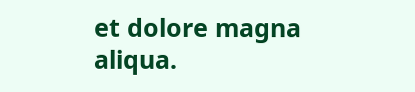et dolore magna aliqua.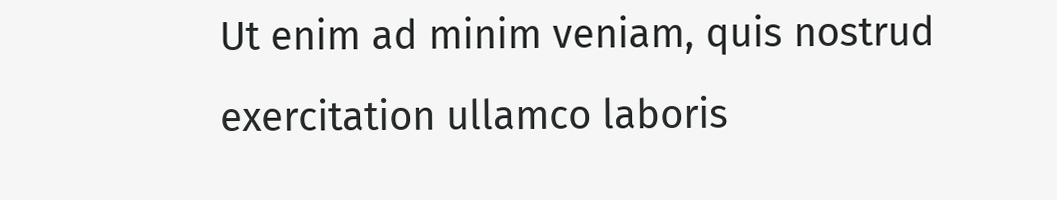Ut enim ad minim veniam, quis nostrud exercitation ullamco laboris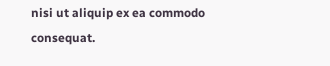nisi ut aliquip ex ea commodo consequat.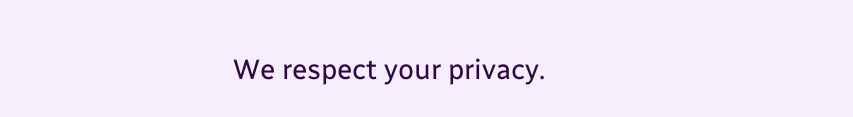We respect your privacy.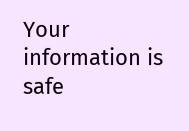Your information is safe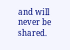and will never be shared.